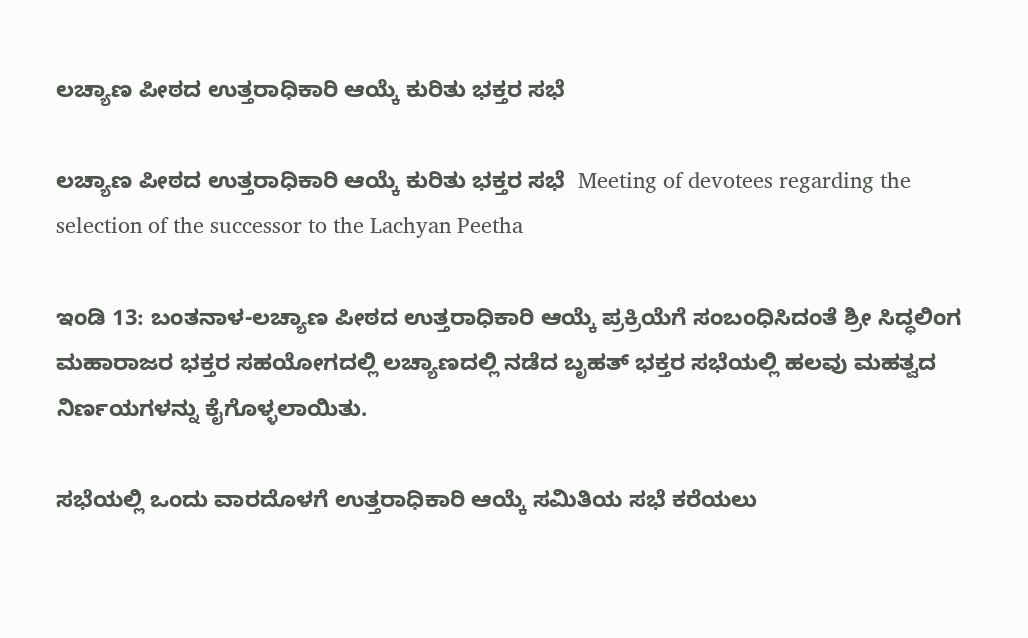ಲಚ್ಯಾಣ ಪೀಠದ ಉತ್ತರಾಧಿಕಾರಿ ಆಯ್ಕೆ ಕುರಿತು ಭಕ್ತರ ಸಭೆ

ಲಚ್ಯಾಣ ಪೀಠದ ಉತ್ತರಾಧಿಕಾರಿ ಆಯ್ಕೆ ಕುರಿತು ಭಕ್ತರ ಸಭೆ  Meeting of devotees regarding the selection of the successor to the Lachyan Peetha

ಇಂಡಿ 13: ಬಂತನಾಳ-ಲಚ್ಯಾಣ ಪೀಠದ ಉತ್ತರಾಧಿಕಾರಿ ಆಯ್ಕೆ ಪ್ರಕ್ರಿಯೆಗೆ ಸಂಬಂಧಿಸಿದಂತೆ ಶ್ರೀ ಸಿದ್ಧಲಿಂಗ ಮಹಾರಾಜರ ಭಕ್ತರ ಸಹಯೋಗದಲ್ಲಿ ಲಚ್ಯಾಣದಲ್ಲಿ ನಡೆದ ಬೃಹತ್ ಭಕ್ತರ ಸಭೆಯಲ್ಲಿ ಹಲವು ಮಹತ್ವದ ನಿರ್ಣಯಗಳನ್ನು ಕೈಗೊಳ್ಳಲಾಯಿತು.

ಸಭೆಯಲ್ಲಿ ಒಂದು ವಾರದೊಳಗೆ ಉತ್ತರಾಧಿಕಾರಿ ಆಯ್ಕೆ ಸಮಿತಿಯ ಸಭೆ ಕರೆಯಲು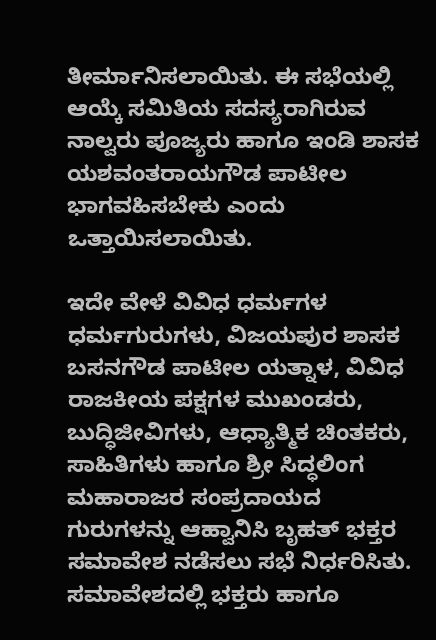ತೀರ್ಮಾನಿಸಲಾಯಿತು. ಈ ಸಭೆಯಲ್ಲಿ ಆಯ್ಕೆ ಸಮಿತಿಯ ಸದಸ್ಯರಾಗಿರುವ ನಾಲ್ವರು ಪೂಜ್ಯರು ಹಾಗೂ ಇಂಡಿ ಶಾಸಕ ಯಶವಂತರಾಯಗೌಡ ಪಾಟೀಲ ಭಾಗವಹಿಸಬೇಕು ಎಂದು ಒತ್ತಾಯಿಸಲಾಯಿತು.

ಇದೇ ವೇಳೆ ವಿವಿಧ ಧರ್ಮಗಳ ಧರ್ಮಗುರುಗಳು, ವಿಜಯಪುರ ಶಾಸಕ ಬಸನಗೌಡ ಪಾಟೀಲ ಯತ್ನಾಳ, ವಿವಿಧ ರಾಜಕೀಯ ಪಕ್ಷಗಳ ಮುಖಂಡರು, ಬುದ್ಧಿಜೀವಿಗಳು, ಆಧ್ಯಾತ್ಮಿಕ ಚಿಂತಕರು, ಸಾಹಿತಿಗಳು ಹಾಗೂ ಶ್ರೀ ಸಿದ್ಧಲಿಂಗ ಮಹಾರಾಜರ ಸಂಪ್ರದಾಯದ ಗುರುಗಳನ್ನು ಆಹ್ವಾನಿಸಿ ಬೃಹತ್ ಭಕ್ತರ ಸಮಾವೇಶ ನಡೆಸಲು ಸಭೆ ನಿರ್ಧರಿಸಿತು. ಸಮಾವೇಶದಲ್ಲಿ ಭಕ್ತರು ಹಾಗೂ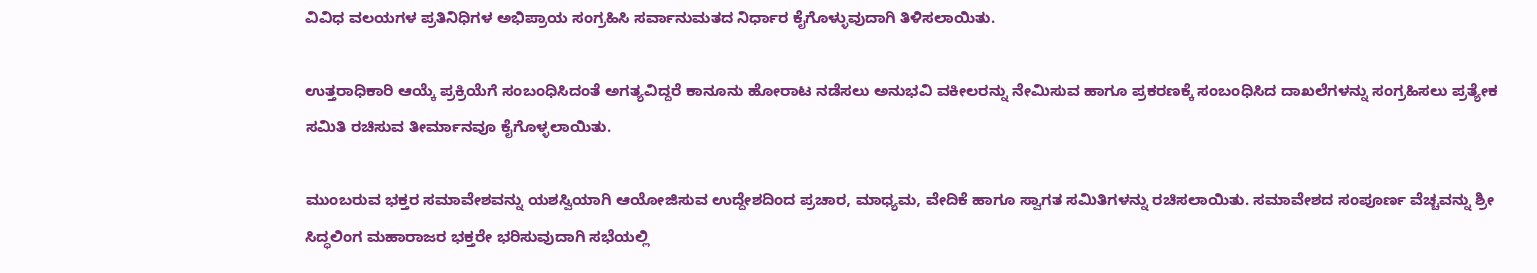ವಿವಿಧ ವಲಯಗಳ ಪ್ರತಿನಿಧಿಗಳ ಅಭಿಪ್ರಾಯ ಸಂಗ್ರಹಿಸಿ ಸರ್ವಾನುಮತದ ನಿರ್ಧಾರ ಕೈಗೊಳ್ಳುವುದಾಗಿ ತಿಳಿಸಲಾಯಿತು.

ಉತ್ತರಾಧಿಕಾರಿ ಆಯ್ಕೆ ಪ್ರಕ್ರಿಯೆಗೆ ಸಂಬಂಧಿಸಿದಂತೆ ಅಗತ್ಯವಿದ್ದರೆ ಕಾನೂನು ಹೋರಾಟ ನಡೆಸಲು ಅನುಭವಿ ವಕೀಲರನ್ನು ನೇಮಿಸುವ ಹಾಗೂ ಪ್ರಕರಣಕ್ಕೆ ಸಂಬಂಧಿಸಿದ ದಾಖಲೆಗಳನ್ನು ಸಂಗ್ರಹಿಸಲು ಪ್ರತ್ಯೇಕ ಸಮಿತಿ ರಚಿಸುವ ತೀರ್ಮಾನವೂ ಕೈಗೊಳ್ಳಲಾಯಿತು.

ಮುಂಬರುವ ಭಕ್ತರ ಸಮಾವೇಶವನ್ನು ಯಶಸ್ವಿಯಾಗಿ ಆಯೋಜಿಸುವ ಉದ್ದೇಶದಿಂದ ಪ್ರಚಾರ, ಮಾಧ್ಯಮ, ವೇದಿಕೆ ಹಾಗೂ ಸ್ವಾಗತ ಸಮಿತಿಗಳನ್ನು ರಚಿಸಲಾಯಿತು. ಸಮಾವೇಶದ ಸಂಪೂರ್ಣ ವೆಚ್ಚವನ್ನು ಶ್ರೀ ಸಿದ್ಧಲಿಂಗ ಮಹಾರಾಜರ ಭಕ್ತರೇ ಭರಿಸುವುದಾಗಿ ಸಭೆಯಲ್ಲಿ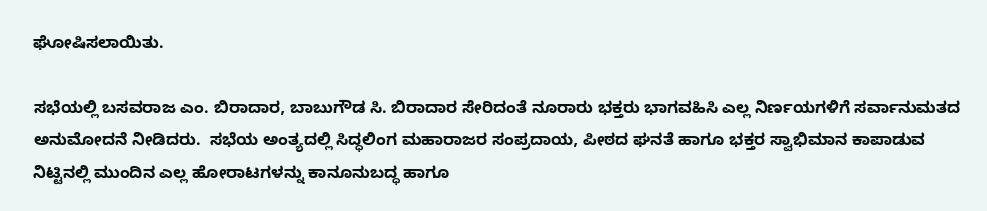ಘೋಷಿಸಲಾಯಿತು.

ಸಭೆಯಲ್ಲಿ ಬಸವರಾಜ ಎಂ. ಬಿರಾದಾರ, ಬಾಬುಗೌಡ ಸಿ. ಬಿರಾದಾರ ಸೇರಿದಂತೆ ನೂರಾರು ಭಕ್ತರು ಭಾಗವಹಿಸಿ ಎಲ್ಲ ನಿರ್ಣಯಗಳಿಗೆ ಸರ್ವಾನುಮತದ ಅನುಮೋದನೆ ನೀಡಿದರು.  ಸಭೆಯ ಅಂತ್ಯದಲ್ಲಿ ಸಿದ್ಧಲಿಂಗ ಮಹಾರಾಜರ ಸಂಪ್ರದಾಯ, ಪೀಠದ ಘನತೆ ಹಾಗೂ ಭಕ್ತರ ಸ್ವಾಭಿಮಾನ ಕಾಪಾಡುವ ನಿಟ್ಟಿನಲ್ಲಿ ಮುಂದಿನ ಎಲ್ಲ ಹೋರಾಟಗಳನ್ನು ಕಾನೂನುಬದ್ಧ ಹಾಗೂ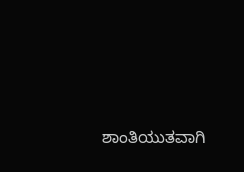ಶಾಂತಿಯುತವಾಗಿ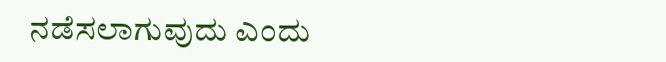ನಡೆಸಲಾಗುವುದು ಎಂದು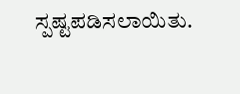ಸ್ಪಷ್ಟಪಡಿಸಲಾಯಿತು.